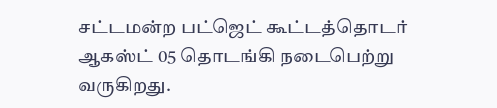சட்டமன்ற பட்ஜெட் கூட்டத்தொடர் ஆகஸ்ட் 05 தொடங்கி நடைபெற்று வருகிறது.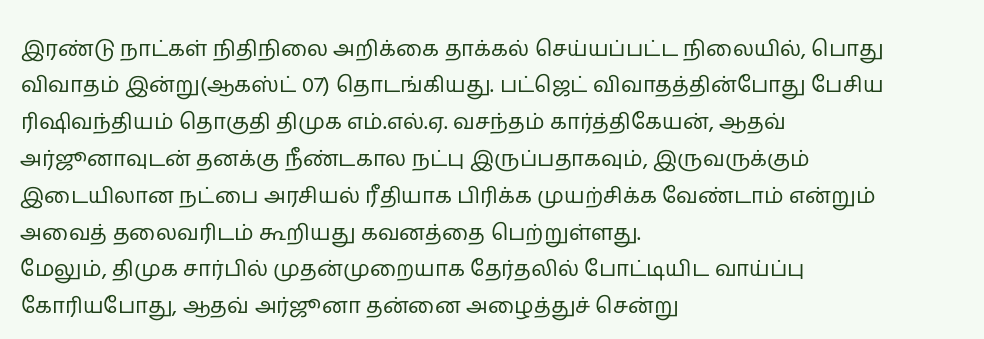இரண்டு நாட்கள் நிதிநிலை அறிக்கை தாக்கல் செய்யப்பட்ட நிலையில், பொது விவாதம் இன்று(ஆகஸ்ட் 07) தொடங்கியது. பட்ஜெட் விவாதத்தின்போது பேசிய ரிஷிவந்தியம் தொகுதி திமுக எம்.எல்.ஏ. வசந்தம் கார்த்திகேயன், ஆதவ் அர்ஜூனாவுடன் தனக்கு நீண்டகால நட்பு இருப்பதாகவும், இருவருக்கும் இடையிலான நட்பை அரசியல் ரீதியாக பிரிக்க முயற்சிக்க வேண்டாம் என்றும் அவைத் தலைவரிடம் கூறியது கவனத்தை பெற்றுள்ளது.
மேலும், திமுக சார்பில் முதன்முறையாக தேர்தலில் போட்டியிட வாய்ப்பு கோரியபோது, ஆதவ் அர்ஜூனா தன்னை அழைத்துச் சென்று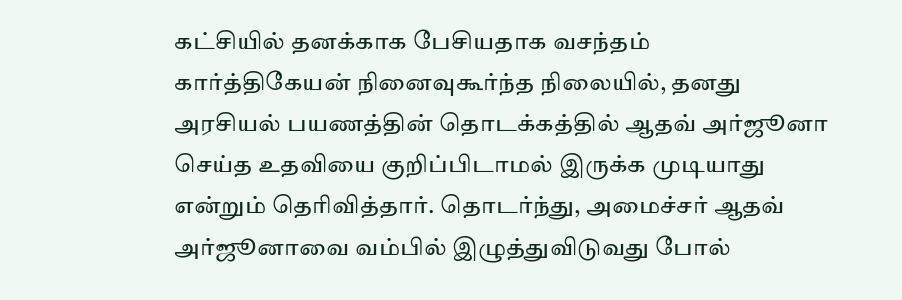கட்சியில் தனக்காக பேசியதாக வசந்தம் கார்த்திகேயன் நினைவுகூர்ந்த நிலையில், தனது அரசியல் பயணத்தின் தொடக்கத்தில் ஆதவ் அர்ஜூனா செய்த உதவியை குறிப்பிடாமல் இருக்க முடியாது என்றும் தெரிவித்தார். தொடர்ந்து, அமைச்சர் ஆதவ் அர்ஜூனாவை வம்பில் இழுத்துவிடுவது போல்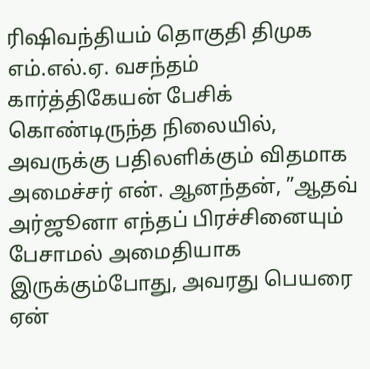ரிஷிவந்தியம் தொகுதி திமுக எம்.எல்.ஏ. வசந்தம் கார்த்திகேயன் பேசிக் கொண்டிருந்த நிலையில், அவருக்கு பதிலளிக்கும் விதமாக அமைச்சர் என். ஆனந்தன், ”ஆதவ் அர்ஜூனா எந்தப் பிரச்சினையும் பேசாமல் அமைதியாக இருக்கும்போது, அவரது பெயரை ஏன்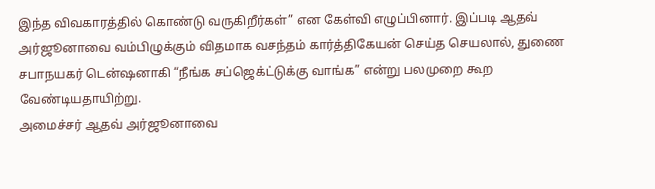இந்த விவகாரத்தில் கொண்டு வருகிறீர்கள்” என கேள்வி எழுப்பினார். இப்படி ஆதவ் அர்ஜூனாவை வம்பிழுக்கும் விதமாக வசந்தம் கார்த்திகேயன் செய்த செயலால், துணை சபாநயகர் டென்ஷனாகி “நீங்க சப்ஜெக்ட்டுக்கு வாங்க” என்று பலமுறை கூற வேண்டியதாயிற்று.
அமைச்சர் ஆதவ் அர்ஜூனாவை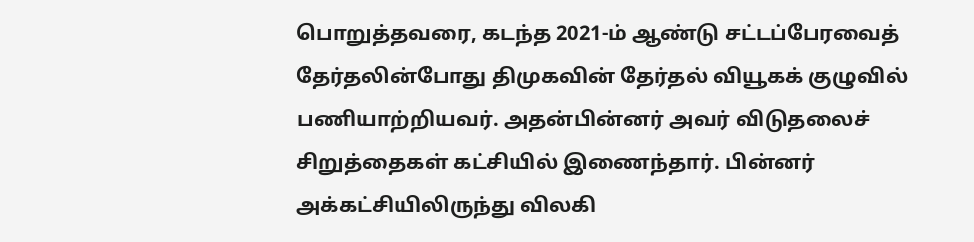பொறுத்தவரை, கடந்த 2021-ம் ஆண்டு சட்டப்பேரவைத் தேர்தலின்போது திமுகவின் தேர்தல் வியூகக் குழுவில் பணியாற்றியவர். அதன்பின்னர் அவர் விடுதலைச் சிறுத்தைகள் கட்சியில் இணைந்தார். பின்னர் அக்கட்சியிலிருந்து விலகி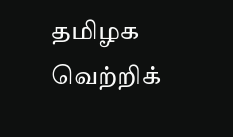தமிழக வெற்றிக்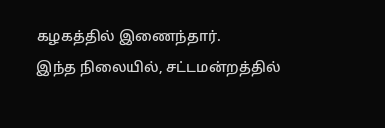கழகத்தில் இணைந்தார்.
இந்த நிலையில், சட்டமன்றத்தில்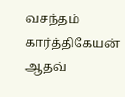வசந்தம் கார்த்திகேயன் ஆதவ்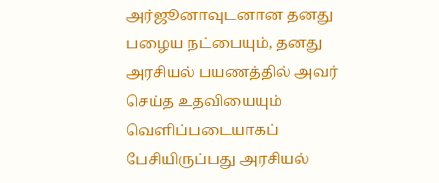அர்ஜூனாவுடனான தனது பழைய நட்பையும், தனது அரசியல் பயணத்தில் அவர் செய்த உதவியையும் வெளிப்படையாகப் பேசியிருப்பது அரசியல்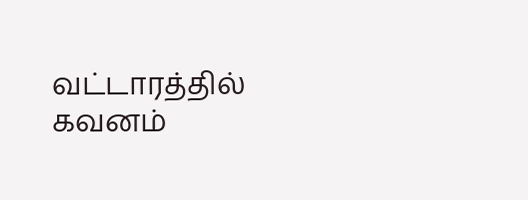வட்டாரத்தில் கவனம்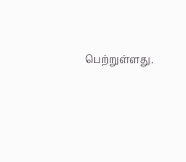பெற்றுள்ளது.